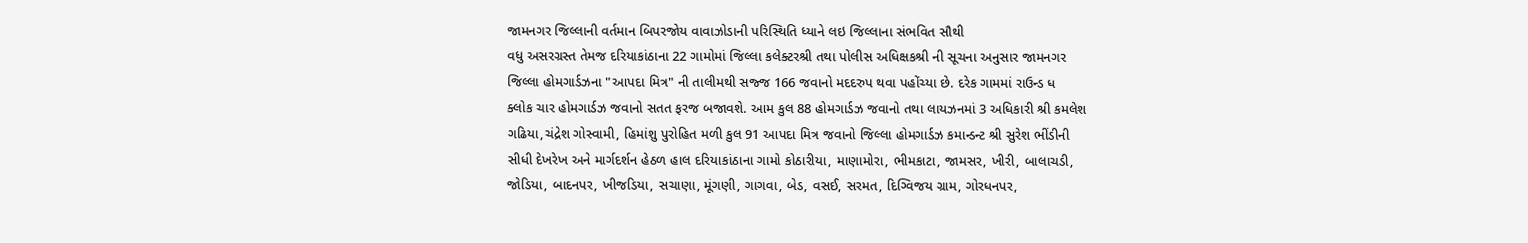જામનગર જિલ્લાની વર્તમાન બિપરજોય વાવાઝોડાની પરિસ્થિતિ ધ્યાને લઇ જિલ્લાના સંભવિત સૌથી
વધુ અસરગ્રસ્ત તેમજ દરિયાકાંઠાના 22 ગામોમાં જિલ્લા કલેક્ટરશ્રી તથા પોલીસ અધિક્ષકશ્રી ની સૂચના અનુસાર જામનગર
જિલ્લા હોમગાર્ડઝના "આપદા મિત્ર" ની તાલીમથી સજ્જ 166 જવાનો મદદરુપ થવા પહોંચ્યા છે. દરેક ગામમાં રાઉન્ડ ધ
ક્લોક ચાર હોમગાર્ડઝ જવાનો સતત ફરજ બજાવશે. આમ કુલ 88 હોમગાર્ડઝ જવાનો તથા લાયઝનમાં 3 અધિકારી શ્રી કમલેશ
ગઢિયા,ચંદ્રેશ ગોસ્વામી, હિમાંશુ પુરોહિત મળી કુલ 91 આપદા મિત્ર જવાનો જિલ્લા હોમગાર્ડઝ કમાન્ડન્ટ શ્રી સુરેશ ભીંડીની
સીધી દેખરેખ અને માર્ગદર્શન હેઠળ હાલ દરિયાકાંઠાના ગામો કોઠારીયા, માણામોરા, ભીમકાટા, જામસર, ખીરી, બાલાચડી,
જોડિયા, બાદનપર, ખીજડિયા, સચાણા, મૂંગણી, ગાગવા, બેડ, વસઈ, સરમત, દિગ્વિજય ગ્રામ, ગોરધનપર,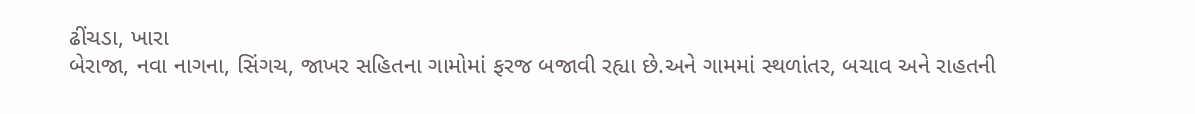ઢીંચડા, ખારા
બેરાજા, નવા નાગના, સિંગચ, જાખર સહિતના ગામોમાં ફરજ બજાવી રહ્યા છે.અને ગામમાં સ્થળાંતર, બચાવ અને રાહતની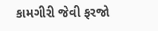કામગીરી જેવી ફરજો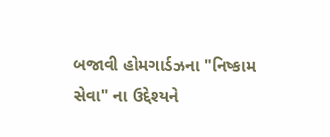બજાવી હોમગાર્ડઝના "નિષ્કામ સેવા" ના ઉદ્દેશ્યને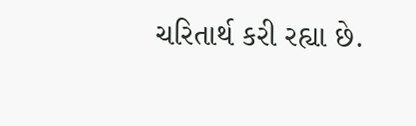ચરિતાર્થ કરી રહ્યા છે.